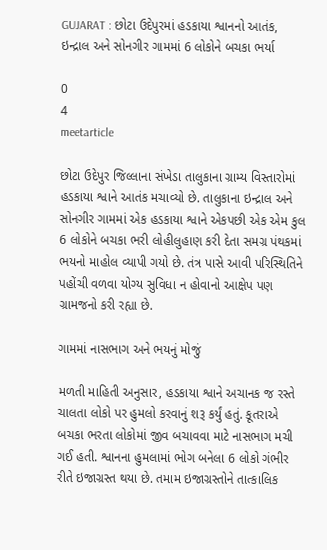GUJARAT : છોટા ઉદેપુરમાં હડકાયા શ્વાનનો આતંક, ઇન્દ્રાલ અને સોનગીર ગામમાં 6 લોકોને બચકા ભર્યા

0
4
meetarticle

છોટા ઉદેપુર જિલ્લાના સંખેડા તાલુકાના ગ્રામ્ય વિસ્તારોમાં હડકાયા શ્વાને આતંક મચાવ્યો છે. તાલુકાના ઇન્દ્રાલ અને સોનગીર ગામમાં એક હડકાયા શ્વાને એકપછી એક એમ કુલ 6 લોકોને બચકા ભરી લોહીલુહાણ કરી દેતા સમગ્ર પંથકમાં ભયનો માહોલ વ્યાપી ગયો છે. તંત્ર પાસે આવી પરિસ્થિતિને પહોંચી વળવા યોગ્ય સુવિધા ન હોવાનો આક્ષેપ પણ ગ્રામજનો કરી રહ્યા છે.

ગામમાં નાસભાગ અને ભયનું મોજું

મળતી માહિતી અનુસાર, હડકાયા શ્વાને અચાનક જ રસ્તે ચાલતા લોકો પર હુમલો કરવાનું શરૂ કર્યું હતું. કૂતરાએ બચકા ભરતા લોકોમાં જીવ બચાવવા માટે નાસભાગ મચી ગઈ હતી. શ્વાનના હુમલામાં ભોગ બનેલા 6 લોકો ગંભીર રીતે ઇજાગ્રસ્ત થયા છે. તમામ ઇજાગ્રસ્તોને તાત્કાલિક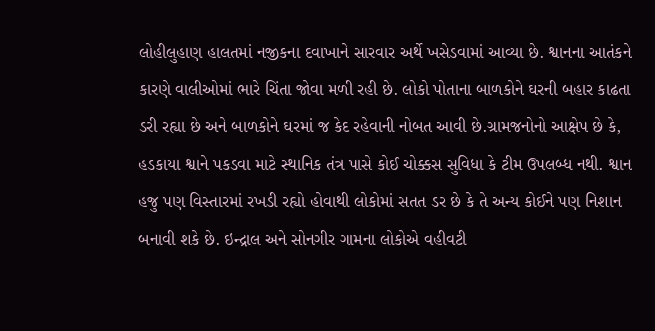લોહીલુહાણ હાલતમાં નજીકના દવાખાને સારવાર અર્થે ખસેડવામાં આવ્યા છે. શ્વાનના આતંકને કારણે વાલીઓમાં ભારે ચિંતા જોવા મળી રહી છે. લોકો પોતાના બાળકોને ઘરની બહાર કાઢતા ડરી રહ્યા છે અને બાળકોને ઘરમાં જ કેદ રહેવાની નોબત આવી છે.ગ્રામજનોનો આક્ષેપ છે કે,  હડકાયા શ્વાને પકડવા માટે સ્થાનિક તંત્ર પાસે કોઈ ચોક્કસ સુવિધા કે ટીમ ઉપલબ્ધ નથી. શ્વાન હજુ પણ વિસ્તારમાં રખડી રહ્યો હોવાથી લોકોમાં સતત ડર છે કે તે અન્ય કોઈને પણ નિશાન બનાવી શકે છે. ઇન્દ્રાલ અને સોનગીર ગામના લોકોએ વહીવટી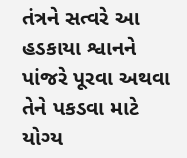તંત્રને સત્વરે આ હડકાયા શ્વાનને પાંજરે પૂરવા અથવા તેને પકડવા માટે યોગ્ય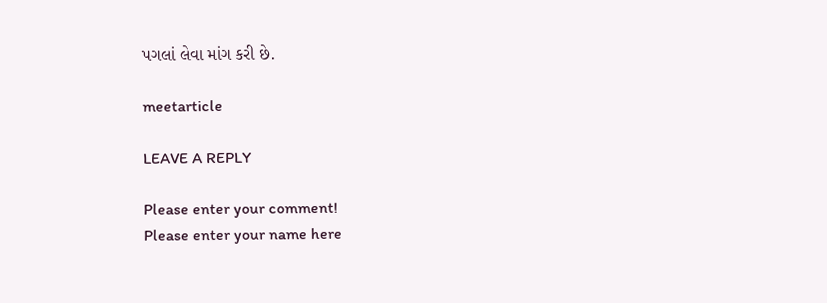પગલાં લેવા માંગ કરી છે.

meetarticle

LEAVE A REPLY

Please enter your comment!
Please enter your name here